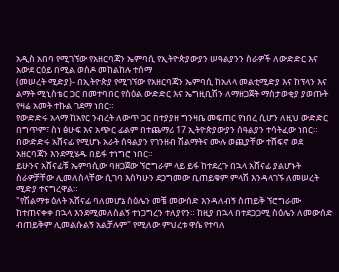አዲስ አበባ የሚገኘው የአዘርባጃን ኤምባሲ የኢትዮጵያውያን ሠዓልያንን ስራዎች ለውድድር እና አውደ ርዕይ በሚል ወስዶ መከልከሉ ተሰማ
(መሠረት ሚድያ)- በኢትዮጵያ የሚገኘው የአዘርባጃን ኤምባሲ ከአለላ መልቲሚድያ እና ከፕላን እና ልማት ሚኒስቴር ጋር በመተባበር የስዕል ውድድር እና ኤግዚቢሽን ለማዘጋጀት ማስታወቂያ ያወጡት የዛሬ አመት ተኩል ገደማ ነበር።
የውድድሩ አላማ ከአየር ንብረት ለውጥ ጋር በተያያዘ ግንዛቤ መፍጠር የነበረ ሲሆን ለዚህ ውድድር በግጥም፣ ስነ ፅሁፍ እና አጭር ፊልም በተጨማሪ 17 ኢትዮጵያውያን ሰዓልያን ተሳትፈው ነበር።
በውድድሩ አሸናፊ የሚሆኑ አራት ሰዓልያን የገንዘብ ሽልማትና ሙሉ ወጪያቸው ተሸፍኖ ወደ አዘርባጃን እንደሚሄዱ በይፋ ተነግሮ ነበር።
ይሁንና አሸናፊቹ ኤምባሲው ባዘጋጀው ኘሮግራም ላይ ይፋ ከተደረጉ በኋላ አሸናፊ ያልሆኑት ስራዎቻቸው ሊመለስላቸው ሲገባ እስካሁን ደጋግመው ቢጠይቁም ምላሽ እንዳላገኙ ለመሠረት ሚድያ ተናግረዋል።
"የሽልማቱ ዕለት አሸናፊ ባለመሆኔ ስዕሌን መቼ መውሰድ እንዳለብኝ ስጠይቅ ኘሮግራሙ ከተጠናቀቀ በኋላ እንደሚመለስልኝ ተነጋግረን ተለያየን። ከዚያ በኋላ በተደጋጋሚ ስዕሌን ለመውሰድ ብጠይቅም ሊመልሱልኝ አልቻሉም" የሚለው ምህረቱ ዋሴ የተባለ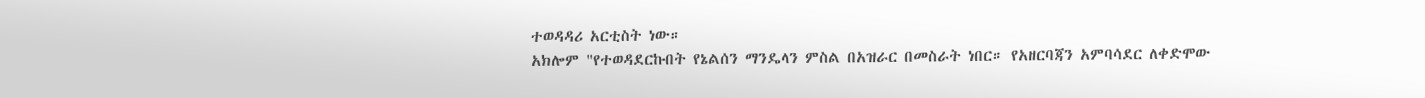ተወዳዳሪ አርቲስት ነው።
አክሎም "የተወዳደርኩበት የኔልሰን ማንዴላን ምስል በአዝራር በመስራት ነበር። የአዘርባጃን አምባሳደር ለቀድሞው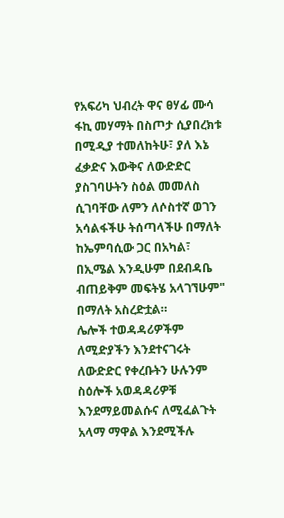የአፍሪካ ህብረት ዋና ፀሃፊ ሙሳ ፋኪ መሃማት በስጦታ ሲያበረክቱ በሚዲያ ተመለከትሁ፣ ያለ እኔ ፈቃድና እውቅና ለውድድር ያስገባሁትን ስዕል መመለስ ሲገባቸው ለምን ለሶስተኛ ወገን አሳልፋችሁ ትሰጣላችሁ በማለት ከኤምባሲው ጋር በአካል፣ በኢሜል እንዲሁም በደብዳቤ ብጠይቅም መፍትሄ አላገኘሁም" በማለት አስረድቷል።
ሌሎች ተወዳዳሪዎችም ለሚድያችን እንደተናገሩት ለውድድር የቀረቡትን ሁሉንም ስዕሎች አወዳዳሪዎቹ እንደማይመልሱና ለሚፈልጉት አላማ ማዋል እንደሚችሉ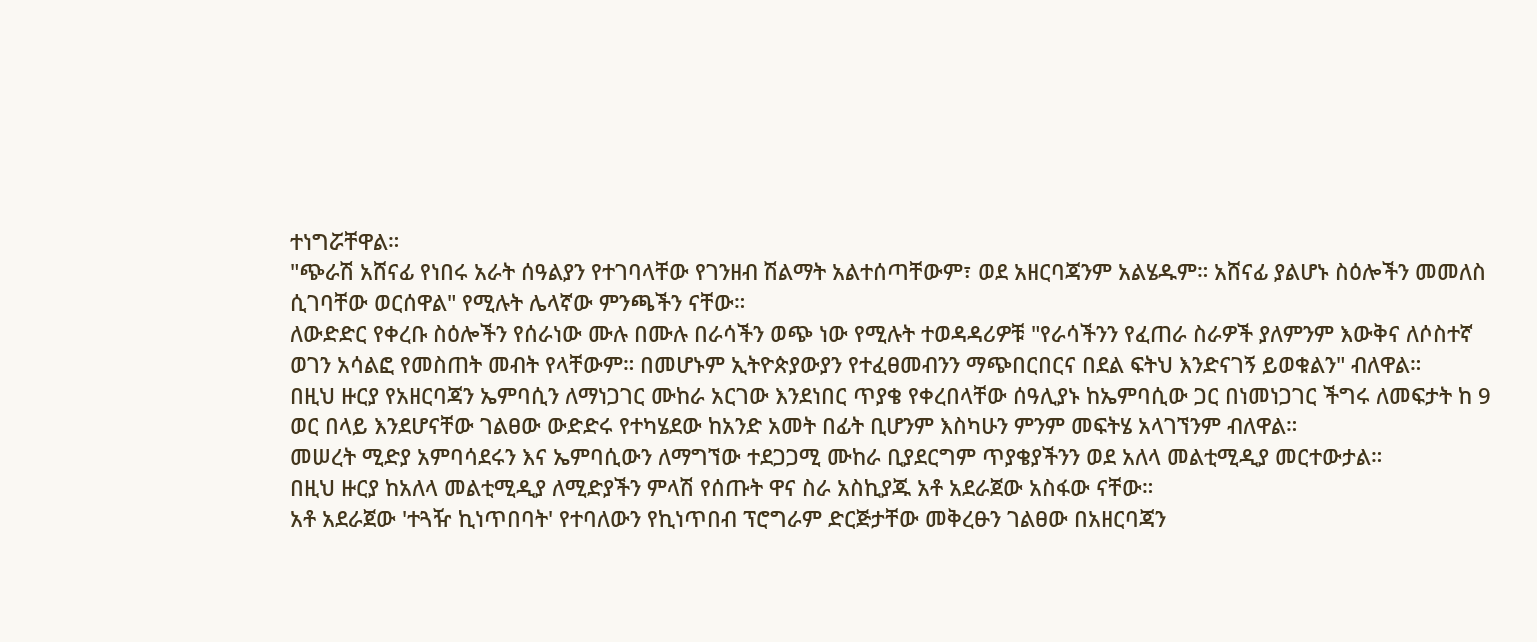ተነግሯቸዋል።
"ጭራሽ አሸናፊ የነበሩ አራት ሰዓልያን የተገባላቸው የገንዘብ ሽልማት አልተሰጣቸውም፣ ወደ አዘርባጃንም አልሄዱም። አሸናፊ ያልሆኑ ስዕሎችን መመለስ ሲገባቸው ወርሰዋል" የሚሉት ሌላኛው ምንጫችን ናቸው።
ለውድድር የቀረቡ ስዕሎችን የሰራነው ሙሉ በሙሉ በራሳችን ወጭ ነው የሚሉት ተወዳዳሪዎቹ "የራሳችንን የፈጠራ ስራዎች ያለምንም እውቅና ለሶስተኛ ወገን አሳልፎ የመስጠት መብት የላቸውም። በመሆኑም ኢትዮጵያውያን የተፈፀመብንን ማጭበርበርና በደል ፍትህ እንድናገኝ ይወቁልን" ብለዋል።
በዚህ ዙርያ የአዘርባጃን ኤምባሲን ለማነጋገር ሙከራ አርገው እንደነበር ጥያቄ የቀረበላቸው ሰዓሊያኑ ከኤምባሲው ጋር በነመነጋገር ችግሩ ለመፍታት ከ 9 ወር በላይ እንደሆናቸው ገልፀው ውድድሩ የተካሄደው ከአንድ አመት በፊት ቢሆንም እስካሁን ምንም መፍትሄ አላገኘንም ብለዋል።
መሠረት ሚድያ አምባሳደሩን እና ኤምባሲውን ለማግኘው ተደጋጋሚ ሙከራ ቢያደርግም ጥያቄያችንን ወደ አለላ መልቲሚዲያ መርተውታል።
በዚህ ዙርያ ከአለላ መልቲሚዲያ ለሚድያችን ምላሽ የሰጡት ዋና ስራ አስኪያጁ አቶ አደራጀው አስፋው ናቸው።
አቶ አደራጀው 'ተጓዥ ኪነጥበባት' የተባለውን የኪነጥበብ ፕሮግራም ድርጅታቸው መቅረፁን ገልፀው በአዘርባጃን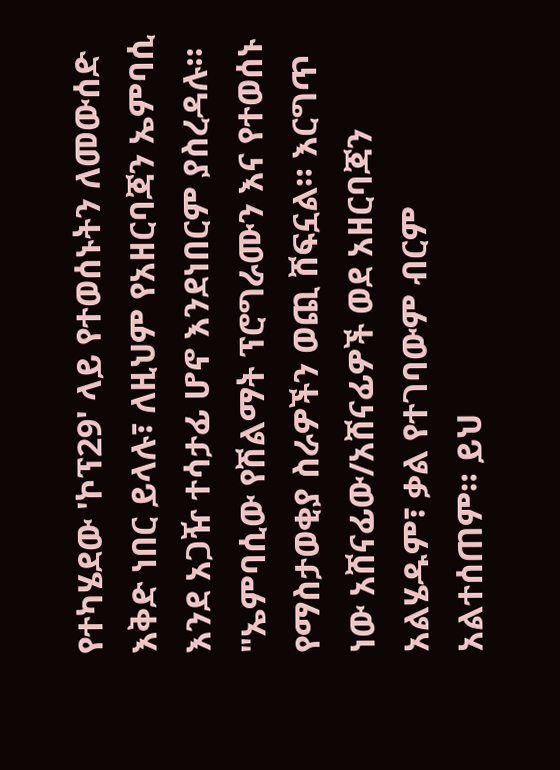የተካሄደው 'ኮፕ29' ላይ የተወሰኑትን ለመውሰድ እቅድ ነበር ይላሉ፣ ለዚህም የአዘርባጃን ኤምባሲ እንደ አጋዥ ተሳታፊ ሆኖ እንደነበርም ያስረዳሉ።
"ኤምባሲው የሽልማት ፕሮግራሙን እና የተወሰኑ የማስታወቂያ ስራዎችን ወጪ ሸፍኗል። እርግጥ ነው አሸናፊው/አሸናፊዎች ወደ አዘርባጃን አልሄዱም፣ ቃል የተገባውም ብርም አልተሰጠም። ይህ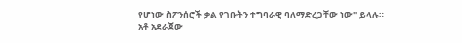የሆነው ስፖንሰሮች ቃል የገቡትን ተግባራዊ ባለማድረጋቸው ነው" ይላሉ።
አቶ አደራጀው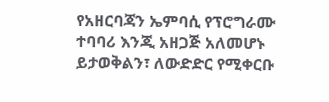የአዘርባጃን ኤምባሲ የፕሮግራሙ ተባባሪ እንጂ አዘጋጅ አለመሆኑ ይታወቅልን፣ ለውድድር የሚቀርቡ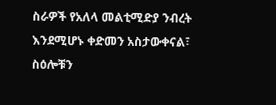ስራዎች የአለላ መልቲሚድያ ንብረት እንደሚሆኑ ቀድመን አስታውቀናል፣ ስዕሎቹን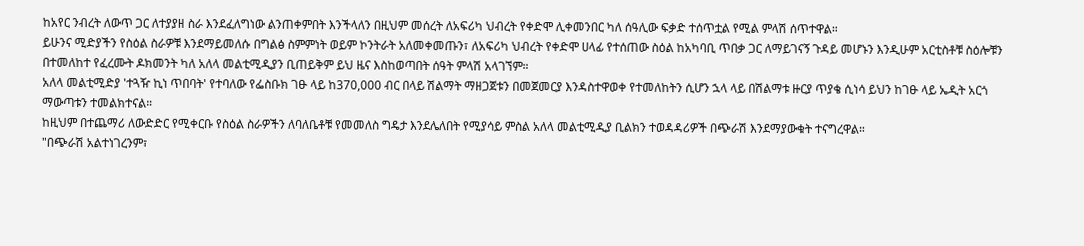ከአየር ንብረት ለውጥ ጋር ለተያያዘ ስራ እንደፈለግነው ልንጠቀምበት እንችላለን በዚህም መሰረት ለአፍሪካ ህብረት የቀድሞ ሊቀመንበር ካለ ሰዓሊው ፍቃድ ተሰጥቷል የሚል ምላሽ ሰጥተዋል።
ይሁንና ሚድያችን የስዕል ስራዎቹ እንደማይመለሱ በግልፅ ስምምነት ወይም ኮንትራት አለመቀመጡን፣ ለአፍሪካ ህብረት የቀድሞ ሀላፊ የተሰጠው ስዕል ከአካባቢ ጥበቃ ጋር ለማይገናኝ ጉዳይ መሆኑን እንዲሁም አርቲስቶቹ ስዕሎቹን በተመለከተ የፈረሙት ዶክመንት ካለ አለላ መልቲሚዲያን ቢጠይቅም ይህ ዜና እስከወጣበት ሰዓት ምላሽ አላገኘም።
አለላ መልቲሚድያ 'ተጓዥ ኪነ ጥበባት' የተባለው የፌስቡክ ገፁ ላይ ከ370,000 ብር በላይ ሽልማት ማዘጋጀቱን በመጀመርያ እንዳስተዋወቀ የተመለከትን ሲሆን ኋላ ላይ በሽልማቱ ዙርያ ጥያቄ ሲነሳ ይህን ከገፁ ላይ ኤዲት አርጎ ማውጣቱን ተመልክተናል።
ከዚህም በተጨማሪ ለውድድር የሚቀርቡ የስዕል ስራዎችን ለባለቤቶቹ የመመለስ ግዴታ እንደሌለበት የሚያሳይ ምስል አለላ መልቲሚዲያ ቢልክን ተወዳዳሪዎች በጭራሽ እንደማያውቁት ተናግረዋል።
"በጭራሽ አልተነገረንም፣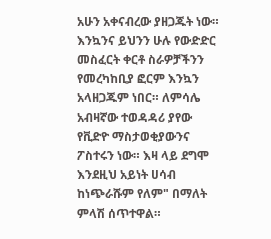አሁን አቀናብረው ያዘጋጁት ነው። እንኳንና ይህንን ሁሉ የውድድር መስፈርት ቀርቶ ስራዎቻችንን የመረካከቢያ ፎርም እንኳን አላዘጋጁም ነበር። ለምሳሌ አብዛኛው ተወዳዳሪ ያየው የቪድዮ ማስታወቂያውንና ፖስተሩን ነው። እዛ ላይ ደግሞ እንደዚህ አይነት ሀሳብ ከነጭራሹም የለም" በማለት ምላሽ ሰጥተዋል።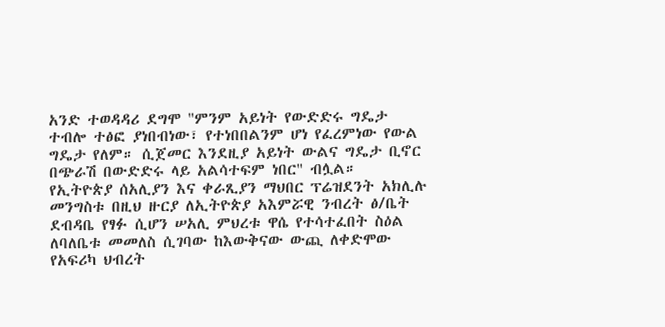አንድ ተወዳዳሪ ደግሞ "ምንም አይነት የውድድሩ ግዴታ ተብሎ ተፅፎ ያነበብነው፣ የተነበበልንም ሆነ የፈረምነው የውል ግዴታ የለም። ሲጀመር እንደዚያ አይነት ውልና ግዴታ ቢኖር በጭራሽ በውድድሩ ላይ አልሳተፍም ነበር" ብሏል።
የኢትዮጵያ ሰአሊያን እና ቀራጺያን ማህበር ፕሬዝደንት አክሊሉ መንግስቱ በዚህ ዙርያ ለኢትዮጵያ አእምሯዊ ንብረት ፅ/ቤት ደብዳቤ የፃፉ ሲሆን ሠአሊ ምህረቱ ዋሴ የተሳተፈበት ስዕል ለባለቤቱ መመለስ ሲገባው ከእውቅናው ውጪ ለቀድሞው የአፍሪካ ህብረት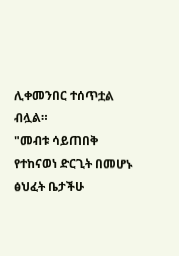ሊቀመንበር ተሰጥቷል ብሏል።
"መብቱ ሳይጠበቅ የተከናወነ ድርጊት በመሆኑ ፅህፈት ቤታችሁ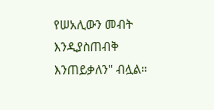የሠአሊውን መብት እንዲያስጠብቅ እንጠይቃለን" ብሏል።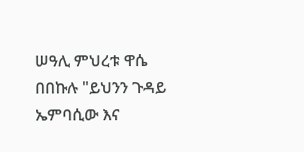ሠዓሊ ምህረቱ ዋሴ በበኩሉ "ይህንን ጉዳይ ኤምባሲው እና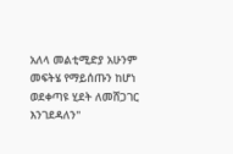አለላ መልቲሚድያ አሁንም መፍትሄ የማይሰጡን ከሆነ ወደቀጣዩ ሂደት ለመሸጋገር እንገደዳለን"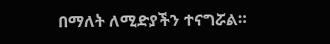በማለት ለሚድያችን ተናግሯል።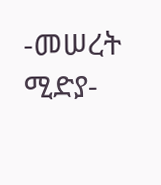-መሠረት ሚድያ-